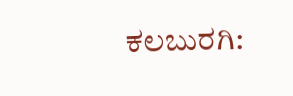ಕಲಬುರಗಿ: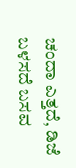ಚಂದಾ ಎತ್ತದೆ, ಡಿಜೆ ಬಳಸದೆ ಬಸವ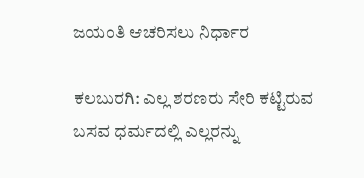ಜಯಂತಿ ಆಚರಿಸಲು ನಿರ್ಧಾರ

ಕಲಬುರಗಿ: ಎಲ್ಲ ಶರಣರು ಸೇರಿ ಕಟ್ಟಿರುವ ಬಸವ ಧರ್ಮದಲ್ಲಿ ಎಲ್ಲರನ್ನು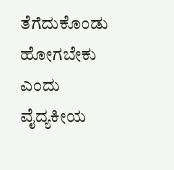ತೆಗೆದುಕೊಂಡು ಹೋಗಬೇಕು ಎಂದು ವೈದ್ಯಕೀಯ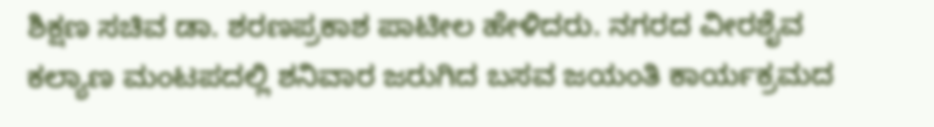ಶಿಕ್ಷಣ ಸಚಿವ ಡಾ. ಶರಣಪ್ರಕಾಶ ಪಾಟೀಲ ಹೇಳಿದರು. ನಗರದ ವೀರಶೈವ ಕಲ್ಯಾಣ ಮಂಟಪದಲ್ಲಿ ಶನಿವಾರ ಜರುಗಿದ ಬಸವ ಜಯಂತಿ ಕಾರ್ಯಕ್ರಮದ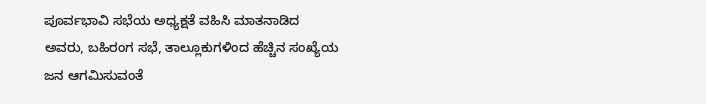ಪೂರ್ವಭಾವಿ ಸಭೆಯ ಅಧ್ಯಕ್ಷತೆ ವಹಿಸಿ ಮಾತನಾಡಿದ ಅವರು, ಬಹಿರಂಗ ಸಭೆ, ತಾಲ್ಲೂಕುಗಳಿಂದ ಹೆಚ್ಚಿನ ಸಂಖ್ಯೆಯ ಜನ ಆಗಮಿಸುವಂತೆ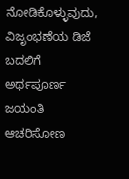ನೋಡಿಕೊಳ್ಳುವುದು, ವಿಜೃಂಭಣೆಯ ಡಿಜೆ ಬದಲಿಗೆ ಅರ್ಥಪೂರ್ಣ ಜಯಂತಿ ಆಚರಿಸೋಣ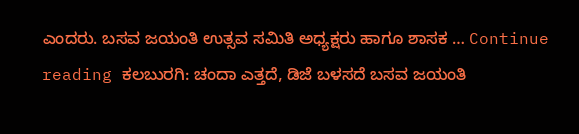ಎಂದರು. ಬಸವ ಜಯಂತಿ ಉತ್ಸವ ಸಮಿತಿ ಅಧ್ಯಕ್ಷರು ಹಾಗೂ ಶಾಸಕ … Continue reading ಕಲಬುರಗಿ: ಚಂದಾ ಎತ್ತದೆ, ಡಿಜೆ ಬಳಸದೆ ಬಸವ ಜಯಂತಿ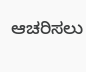ಆಚರಿಸಲು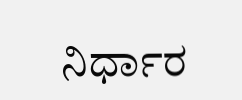ನಿರ್ಧಾರ